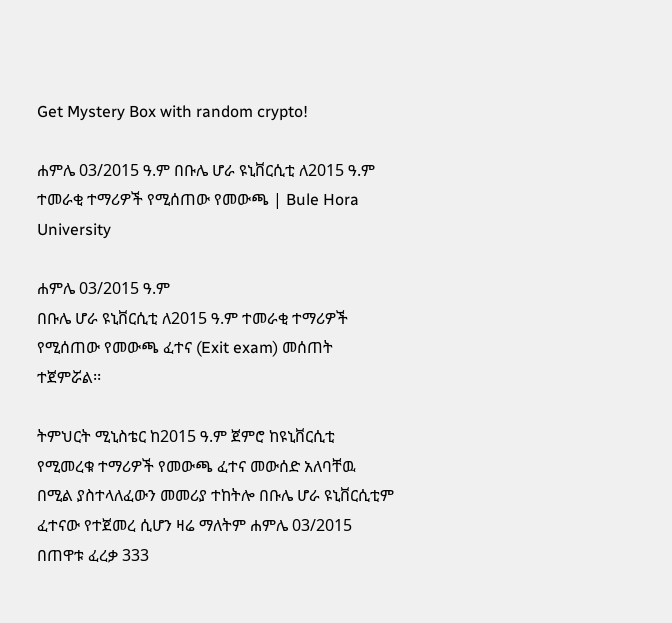Get Mystery Box with random crypto!

ሐምሌ 03/2015 ዓ.ም በቡሌ ሆራ ዩኒቨርሲቲ ለ2015 ዓ.ም ተመራቂ ተማሪዎች የሚሰጠው የመውጫ | Bule Hora University

ሐምሌ 03/2015 ዓ.ም
በቡሌ ሆራ ዩኒቨርሲቲ ለ2015 ዓ.ም ተመራቂ ተማሪዎች የሚሰጠው የመውጫ ፈተና (Exit exam) መሰጠት ተጀምሯል፡፡

ትምህርት ሚኒስቴር ከ2015 ዓ.ም ጀምሮ ከዩኒቨርሲቲ የሚመረቁ ተማሪዎች የመውጫ ፈተና መውሰድ አለባቸዉ በሚል ያስተላለፈውን መመሪያ ተከትሎ በቡሌ ሆራ ዩኒቨርሲቲም ፈተናው የተጀመረ ሲሆን ዛሬ ማለትም ሐምሌ 03/2015 በጠዋቱ ፈረቃ 333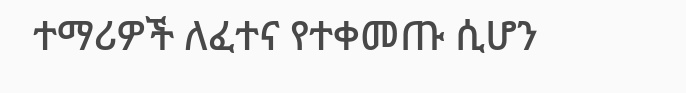ተማሪዎች ለፈተና የተቀመጡ ሲሆን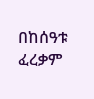በከሰዓቱ ፈረቃም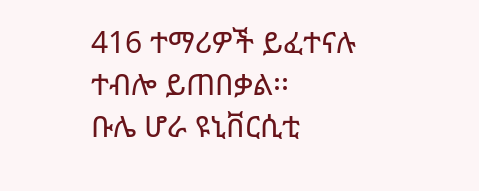416 ተማሪዎች ይፈተናሉ ተብሎ ይጠበቃል፡፡
ቡሌ ሆራ ዩኒቨርሲቲ